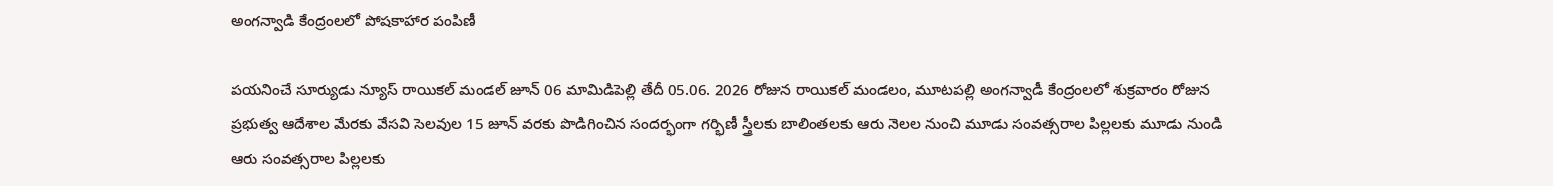అంగన్వాడి కేంద్రంలలో పోషకాహార పంపిణీ

పయనించే సూర్యుడు న్యూస్ రాయికల్ మండల్ జూన్ 06 మామిడిపెల్లి తేదీ 05.06. 2026 రోజున రాయికల్ మండలం, మూటపల్లి అంగన్వాడీ కేంద్రంలలో శుక్రవారం రోజున ప్రభుత్వ ఆదేశాల మేరకు వేసవి సెలవుల 15 జూన్ వరకు పొడిగించిన సందర్భంగా గర్భిణీ స్త్రీలకు బాలింతలకు ఆరు నెలల నుంచి మూడు సంవత్సరాల పిల్లలకు మూడు నుండి ఆరు సంవత్సరాల పిల్లలకు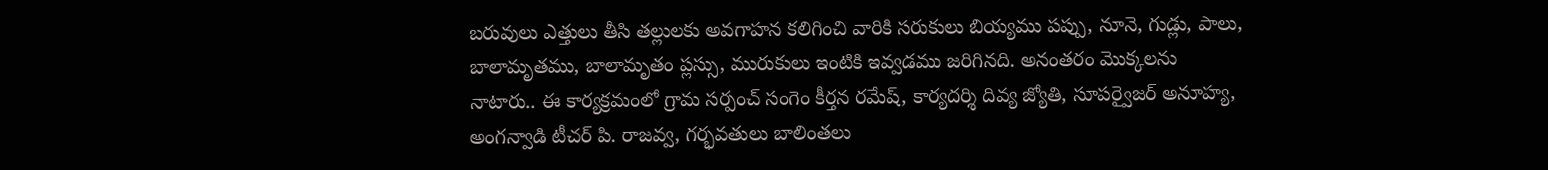బరువులు ఎత్తులు తీసి తల్లులకు అవగాహన కలిగించి వారికి సరుకులు బియ్యము పప్పు, నూనె, గుడ్లు, పాలు, బాలామృతము, బాలామృతం ప్లస్సు, మురుకులు ఇంటికి ఇవ్వడము జరిగినది. అనంతరం మొక్కలను నాటారు.. ఈ కార్యక్రమంలో గ్రామ సర్పంచ్ సంగెం కీర్తన రమేష్, కార్యదర్శి దివ్య జ్యోతి, సూపర్వైజర్ అనూహ్య, అంగన్వాడి టీచర్ పి. రాజవ్వ, గర్భవతులు బాలింతలు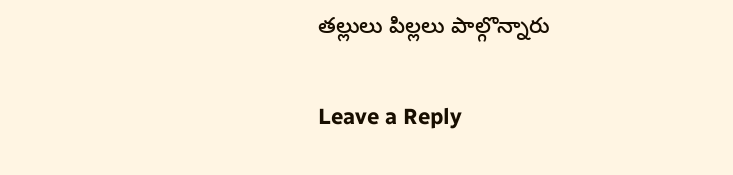తల్లులు పిల్లలు పాల్గొన్నారు

Leave a Reply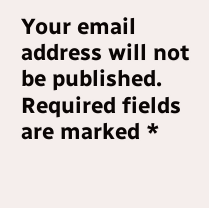Your email address will not be published. Required fields are marked *